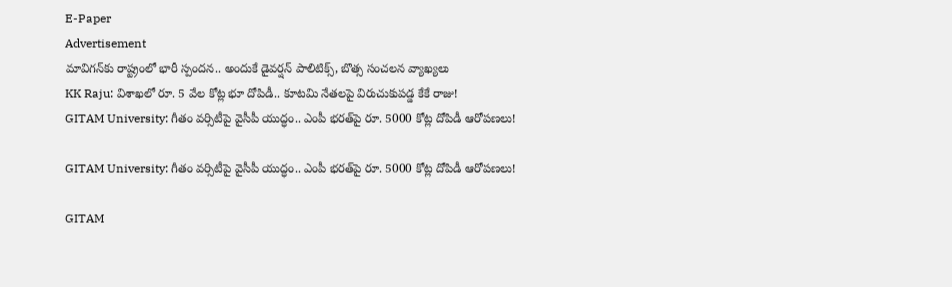E-Paper
Advertisement
మావిగన్‌కు రాష్ట్రంలో భారీ స్పందన.. అందుకే డైవర్షన్ పాలిటిక్స్, బొత్స సంచలన వ్యాఖ్యలు
KK Raju: విశాఖలో రూ. 5 వేల కోట్ల భూ దోపిడీ.. కూటమి నేతలపై విరుచుకుపడ్డ కేకే రాజు!
GITAM University: గీతం వర్సిటీపై వైసీపీ యుద్ధం.. ఎంపీ భరత్‌పై రూ. 5000 కోట్ల దోపిడీ ఆరోపణలు!

GITAM University: గీతం వర్సిటీపై వైసీపీ యుద్ధం.. ఎంపీ భరత్‌పై రూ. 5000 కోట్ల దోపిడీ ఆరోపణలు!

GITAM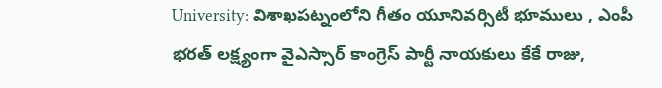University: విశాఖపట్నంలోని గీతం యూనివర్సిటీ భూములు , ఎంపీ భరత్ లక్ష్యంగా వైఎస్సార్ కాంగ్రెస్ పార్టీ నాయకులు కేకే రాజు,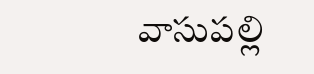వాసుపల్లి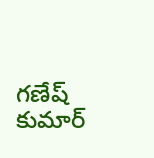గణేష్ కుమార్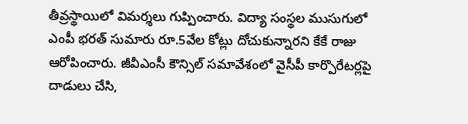తీవ్రస్థాయిలో విమర్శలు గుప్పించారు. విద్యా సంస్థల ముసుగులో ఎంపీ భరత్ సుమారు రూ.5వేల కోట్లు దోచుకున్నారని కేకే రాజు ఆరోపించారు. జీవీఎంసీ కౌన్సిల్ సమావేశంలో వైసీపీ కార్పొరేటర్లపై దాడులు చేసి,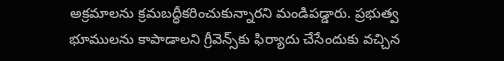అక్రమాలను క్రమబద్ధీకరించుకున్నారని మండిపడ్డారు. ప్రభుత్వ భూములను కాపాడాలని గ్రీవెన్స్‌కు ఫిర్యాదు చేసేందుకు వచ్చిన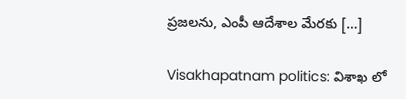ప్రజలను, ఎంపీ ఆదేశాల మేరకు […]

Visakhapatnam politics: విశాఖ లో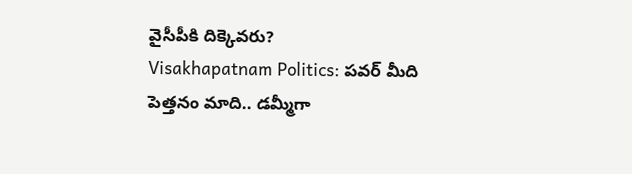వైసీపీకి దిక్కెవరు?
Visakhapatnam Politics: పవర్ మీది పెత్తనం మాది.. డమ్మీగా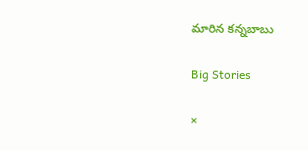మారిన కన్నబాబు

Big Stories

×